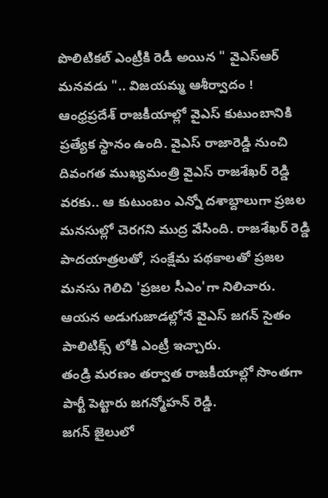పొలిటికల్ ఎంట్రీకి రెడీ అయిన " వైఎస్ఆర్ మనవడు ".. విజయమ్మ ఆశీర్వాదం !
ఆంధ్రప్రదేశ్ రాజకీయాల్లో వైఎస్ కుటుంబానికి ప్రత్యేక స్థానం ఉంది. వైఎస్ రాజారెడ్డి నుంచి దివంగత ముఖ్యమంత్రి వైఎస్ రాజశేఖర్ రెడ్డి వరకు.. ఆ కుటుంబం ఎన్నో దశాబ్దాలుగా ప్రజల మనసుల్లో చెరగని ముద్ర వేసింది. రాజశేఖర్ రెడ్డి పాదయాత్రలతో, సంక్షేమ పథకాలతో ప్రజల మనసు గెలిచి 'ప్రజల సీఎం'గా నిలిచారు. ఆయన అడుగుజాడల్లోనే వైఎస్ జగన్ సైతం పాలిటిక్స్ లోకి ఎంట్రీ ఇచ్చారు.
తండ్రి మరణం తర్వాత రాజకీయాల్లో సొంతగా పార్టీ పెట్టారు జగన్మోహన్ రెడ్డి.
జగన్ జైలులో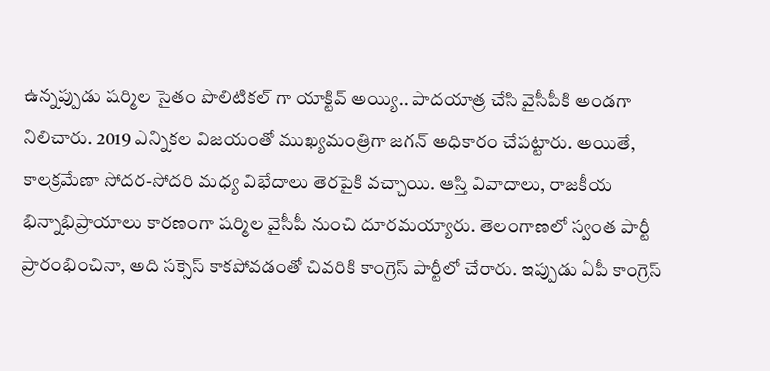ఉన్నప్పుడు షర్మిల సైతం పొలిటికల్ గా యాక్టివ్ అయ్యి.. పాదయాత్ర చేసి వైసీపీకి అండగా నిలిచారు. 2019 ఎన్నికల విజయంతో ముఖ్యమంత్రిగా జగన్ అధికారం చేపట్టారు. అయితే, కాలక్రమేణా సోదర-సోదరి మధ్య విభేదాలు తెరపైకి వచ్చాయి. ఆస్తి వివాదాలు, రాజకీయ భిన్నాభిప్రాయాలు కారణంగా షర్మిల వైసీపీ నుంచి దూరమయ్యారు. తెలంగాణలో స్వంత పార్టీ ప్రారంభించినా, అది సక్సెస్ కాకపోవడంతో చివరికి కాంగ్రెస్ పార్టీలో చేరారు. ఇప్పుడు ఏపీ కాంగ్రెస్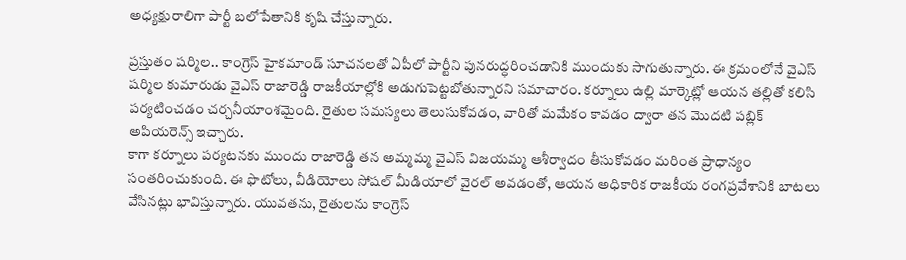అధ్యక్షురాలిగా పార్టీ బలోపేతానికి కృషి చేస్తున్నారు.

ప్రస్తుతం షర్మిల.. కాంగ్రెస్ హైకమాండ్ సూచనలతో ఏపీలో పార్టీని పునరుద్ధరించడానికి ముందుకు సాగుతున్నారు. ఈ క్రమంలోనే వైఎస్ షర్మిల కుమారుడు వైఎస్ రాజారెడ్డి రాజకీయాల్లోకి అడుగుపెట్టబోతున్నారని సమాచారం. కర్నూలు ఉల్లి మార్కెట్లో ఆయన తల్లితో కలిసి పర్యటించడం చర్చనీయాంశమైంది. రైతుల సమస్యలు తెలుసుకోవడం, వారితో మమేకం కావడం ద్వారా తన మొదటి పబ్లిక్ అపియరెన్స్ ఇచ్చారు.
కాగా కర్నూలు పర్యటనకు ముందు రాజారెడ్డి తన అమ్మమ్మ వైఎస్ విజయమ్మ ఆశీర్వాదం తీసుకోవడం మరింత ప్రాధాన్యం సంతరించుకుంది. ఈ ఫొటోలు, వీడియోలు సోషల్ మీడియాలో వైరల్ అవడంతో, ఆయన అధికారిక రాజకీయ రంగప్రవేశానికి బాటలు వేసినట్లు భావిస్తున్నారు. యువతను, రైతులను కాంగ్రెస్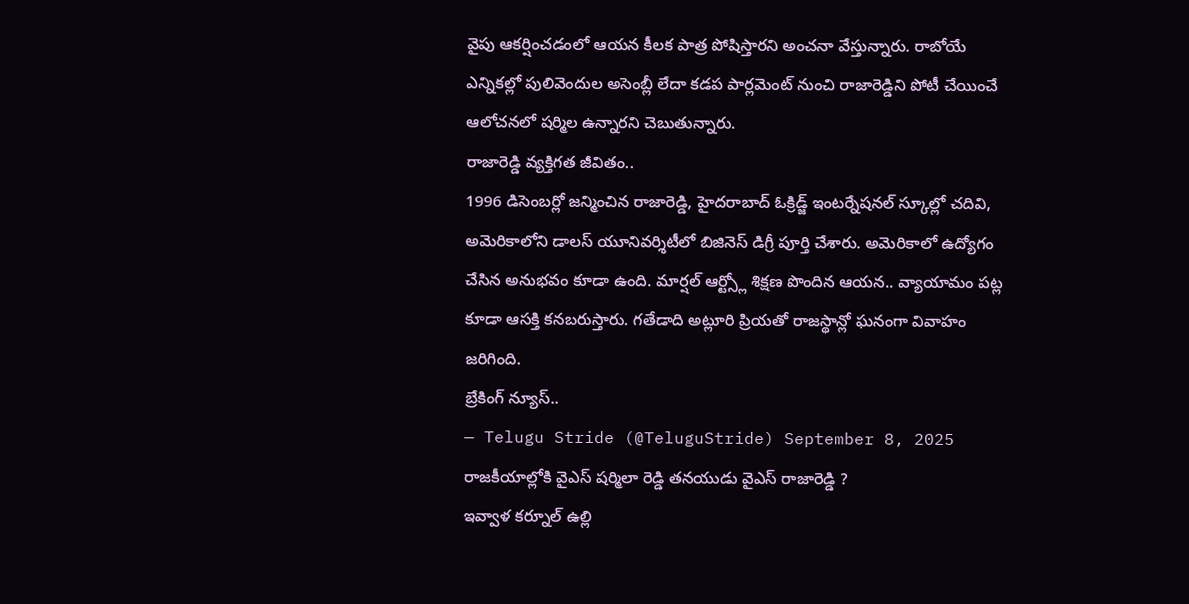వైపు ఆకర్షించడంలో ఆయన కీలక పాత్ర పోషిస్తారని అంచనా వేస్తున్నారు. రాబోయే ఎన్నికల్లో పులివెందుల అసెంబ్లీ లేదా కడప పార్లమెంట్ నుంచి రాజారెడ్డిని పోటీ చేయించే ఆలోచనలో షర్మిల ఉన్నారని చెబుతున్నారు.
రాజారెడ్డి వ్యక్తిగత జీవితం..
1996 డిసెంబర్లో జన్మించిన రాజారెడ్డి, హైదరాబాద్ ఓక్రిడ్జ్ ఇంటర్నేషనల్ స్కూల్లో చదివి, అమెరికాలోని డాలస్ యూనివర్శిటీలో బిజినెస్ డిగ్రీ పూర్తి చేశారు. అమెరికాలో ఉద్యోగం చేసిన అనుభవం కూడా ఉంది. మార్షల్ ఆర్ట్స్లో శిక్షణ పొందిన ఆయన.. వ్యాయామం పట్ల కూడా ఆసక్తి కనబరుస్తారు. గతేడాది అట్లూరి ప్రియతో రాజస్థాన్లో ఘనంగా వివాహం జరిగింది.
బ్రేకింగ్ న్యూస్..
— Telugu Stride (@TeluguStride) September 8, 2025
రాజకీయాల్లోకి వైఎస్ షర్మిలా రెడ్డి తనయుడు వైఎస్ రాజారెడ్డి ?
ఇవ్వాళ కర్నూల్ ఉల్లి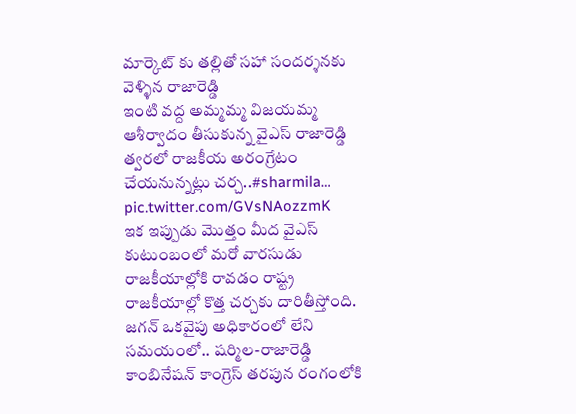మార్కెట్ కు తల్లితో సహా సందర్శనకు వెళ్ళిన రాజారెడ్డి
ఇంటి వద్ద అమ్మమ్మ విజయమ్మ ఆశీర్వాదం తీసుకున్న వైఎస్ రాజారెడ్డి
త్వరలో రాజకీయ అరంగ్రేటం చేయనున్నట్లు చర్చ..#sharmila… pic.twitter.com/GVsNAozzmK
ఇక ఇప్పుడు మొత్తం మీద వైఎస్ కుటుంబంలో మరో వారసుడు రాజకీయాల్లోకి రావడం రాష్ట్ర రాజకీయాల్లో కొత్త చర్చకు దారితీస్తోంది. జగన్ ఒకవైపు అధికారంలో లేని సమయంలో.. షర్మిల-రాజారెడ్డి కాంబినేషన్ కాంగ్రెస్ తరపున రంగంలోకి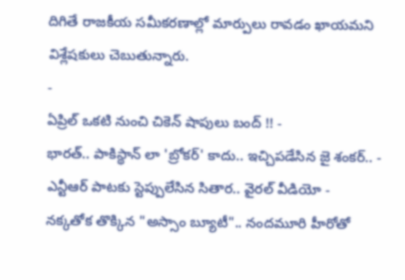దిగితే రాజకీయ సమీకరణాల్లో మార్పులు రావడం ఖాయమని విశ్లేషకులు చెబుతున్నారు.
-
ఏప్రిల్ ఒకటి నుంచి చికెన్ షాపులు బంద్ !! -
భారత్.. పాకిస్థాన్ లా 'బ్రోకర్' కాదు.. ఇచ్చిపడేసిన జై శంకర్.. -
ఎన్టీఆర్ పాటకు స్టెప్పులేసిన సితార.. వైరల్ వీడియో -
నక్కతోక తొక్కిన "అస్సాం బ్యూటీ".. నందమూరి హీరోతో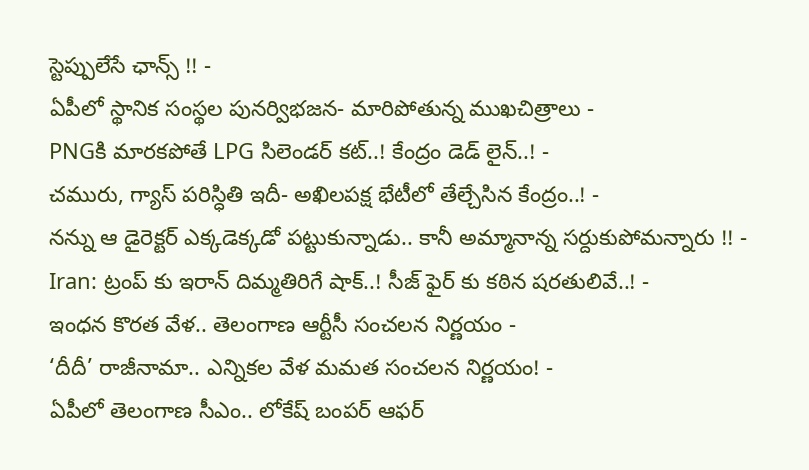స్టెప్పులేసే ఛాన్స్ !! -
ఏపీలో స్థానిక సంస్థల పునర్విభజన- మారిపోతున్న ముఖచిత్రాలు -
PNGకి మారకపోతే LPG సిలెండర్ కట్..! కేంద్రం డెడ్ లైన్..! -
చమురు, గ్యాస్ పరిస్ధితి ఇదీ- అఖిలపక్ష భేటీలో తేల్చేసిన కేంద్రం..! -
నన్ను ఆ డైరెక్టర్ ఎక్కడెక్కడో పట్టుకున్నాడు.. కానీ అమ్మానాన్న సర్దుకుపోమన్నారు !! -
Iran: ట్రంప్ కు ఇరాన్ దిమ్మతిరిగే షాక్..! సీజ్ ఫైర్ కు కఠిన షరతులివే..! -
ఇంధన కొరత వేళ.. తెలంగాణ ఆర్టీసీ సంచలన నిర్ణయం -
‘దీదీ’ రాజీనామా.. ఎన్నికల వేళ మమత సంచలన నిర్ణయం! -
ఏపీలో తెలంగాణ సీఎం.. లోకేష్ బంపర్ ఆఫర్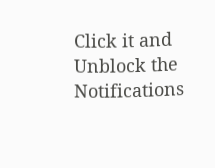Click it and Unblock the Notifications